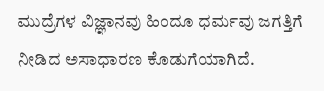ಮುದ್ರೆಗಳ ವಿಜ್ಞಾನವು ಹಿಂದೂ ಧರ್ಮವು ಜಗತ್ತಿಗೆ ನೀಡಿದ ಅಸಾಧಾರಣ ಕೊಡುಗೆಯಾಗಿದೆ.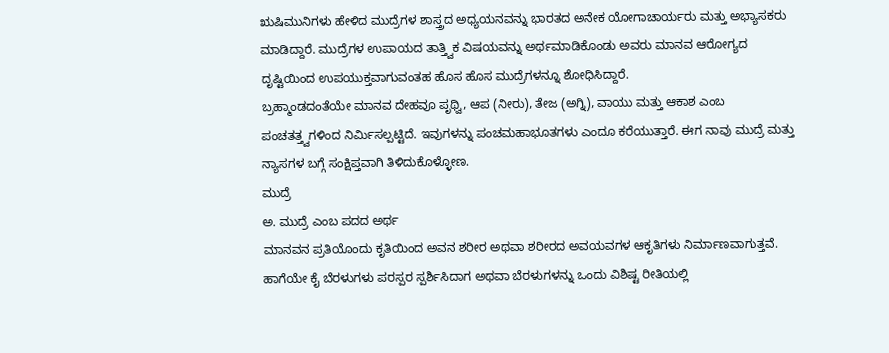ಋಷಿಮುನಿಗಳು ಹೇಳಿದ ಮುದ್ರೆಗಳ ಶಾಸ್ತ್ರದ ಅಧ್ಯಯನವನ್ನು ಭಾರತದ ಅನೇಕ ಯೋಗಾಚಾರ್ಯರು ಮತ್ತು ಅಭ್ಯಾಸಕರು ಮಾಡಿದ್ದಾರೆ. ಮುದ್ರೆಗಳ ಉಪಾಯದ ತಾತ್ತ್ವಿಕ ವಿಷಯವನ್ನು ಅರ್ಥಮಾಡಿಕೊಂಡು ಅವರು ಮಾನವ ಆರೋಗ್ಯದ ದೃಷ್ಟಿಯಿಂದ ಉಪಯುಕ್ತವಾಗುವಂತಹ ಹೊಸ ಹೊಸ ಮುದ್ರೆಗಳನ್ನೂ ಶೋಧಿಸಿದ್ದಾರೆ.
ಬ್ರಹ್ಮಾಂಡದಂತೆಯೇ ಮಾನವ ದೇಹವೂ ಪೃಥ್ವಿ, ಆಪ (ನೀರು), ತೇಜ (ಅಗ್ನಿ), ವಾಯು ಮತ್ತು ಆಕಾಶ ಎಂಬ ಪಂಚತತ್ತ್ವಗಳಿಂದ ನಿರ್ಮಿಸಲ್ಪಟ್ಟಿದೆ. ಇವುಗಳನ್ನು ಪಂಚಮಹಾಭೂತಗಳು ಎಂದೂ ಕರೆಯುತ್ತಾರೆ. ಈಗ ನಾವು ಮುದ್ರೆ ಮತ್ತು ನ್ಯಾಸಗಳ ಬಗ್ಗೆ ಸಂಕ್ಷಿಪ್ತವಾಗಿ ತಿಳಿದುಕೊಳ್ಳೋಣ.
ಮುದ್ರೆ
ಅ. ಮುದ್ರೆ ಎಂಬ ಪದದ ಅರ್ಥ
ಮಾನವನ ಪ್ರತಿಯೊಂದು ಕೃತಿಯಿಂದ ಅವನ ಶರೀರ ಅಥವಾ ಶರೀರದ ಅವಯವಗಳ ಆಕೃತಿಗಳು ನಿರ್ಮಾಣವಾಗುತ್ತವೆ. ಹಾಗೆಯೇ ಕೈ ಬೆರಳುಗಳು ಪರಸ್ಪರ ಸ್ಪರ್ಶಿಸಿದಾಗ ಅಥವಾ ಬೆರಳುಗಳನ್ನು ಒಂದು ವಿಶಿಷ್ಟ ರೀತಿಯಲ್ಲಿ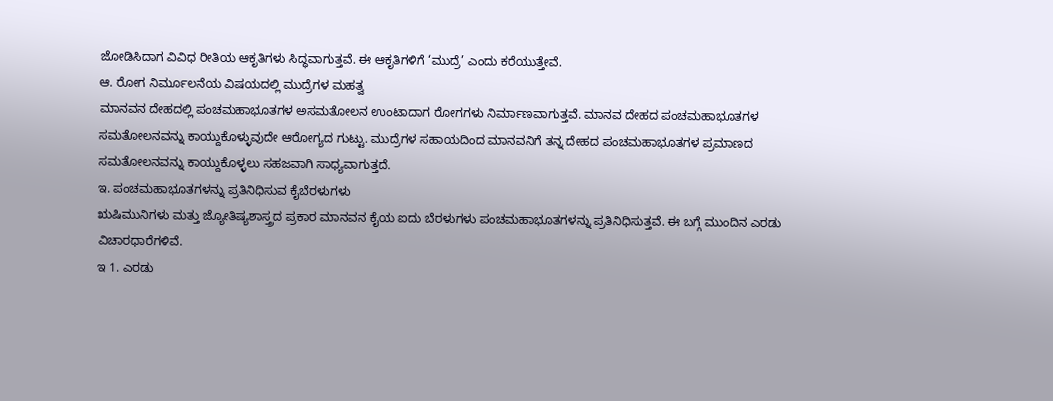ಜೋಡಿಸಿದಾಗ ವಿವಿಧ ರೀತಿಯ ಆಕೃತಿಗಳು ಸಿದ್ಧವಾಗುತ್ತವೆ. ಈ ಆಕೃತಿಗಳಿಗೆ ‘ಮುದ್ರೆ’ ಎಂದು ಕರೆಯುತ್ತೇವೆ.
ಆ. ರೋಗ ನಿರ್ಮೂಲನೆಯ ವಿಷಯದಲ್ಲಿ ಮುದ್ರೆಗಳ ಮಹತ್ವ
ಮಾನವನ ದೇಹದಲ್ಲಿ ಪಂಚಮಹಾಭೂತಗಳ ಅಸಮತೋಲನ ಉಂಟಾದಾಗ ರೋಗಗಳು ನಿರ್ಮಾಣವಾಗುತ್ತವೆ. ಮಾನವ ದೇಹದ ಪಂಚಮಹಾಭೂತಗಳ ಸಮತೋಲನವನ್ನು ಕಾಯ್ದುಕೊಳ್ಳುವುದೇ ಆರೋಗ್ಯದ ಗುಟ್ಟು. ಮುದ್ರೆಗಳ ಸಹಾಯದಿಂದ ಮಾನವನಿಗೆ ತನ್ನ ದೇಹದ ಪಂಚಮಹಾಭೂತಗಳ ಪ್ರಮಾಣದ ಸಮತೋಲನವನ್ನು ಕಾಯ್ದುಕೊಳ್ಳಲು ಸಹಜವಾಗಿ ಸಾಧ್ಯವಾಗುತ್ತದೆ.
ಇ. ಪಂಚಮಹಾಭೂತಗಳನ್ನು ಪ್ರತಿನಿಧಿಸುವ ಕೈಬೆರಳುಗಳು
ಋಷಿಮುನಿಗಳು ಮತ್ತು ಜ್ಯೋತಿಷ್ಯಶಾಸ್ತ್ರದ ಪ್ರಕಾರ ಮಾನವನ ಕೈಯ ಐದು ಬೆರಳುಗಳು ಪಂಚಮಹಾಭೂತಗಳನ್ನು ಪ್ರತಿನಿಧಿಸುತ್ತವೆ. ಈ ಬಗ್ಗೆ ಮುಂದಿನ ಎರಡು ವಿಚಾರಧಾರೆಗಳಿವೆ.
ಇ 1. ಎರಡು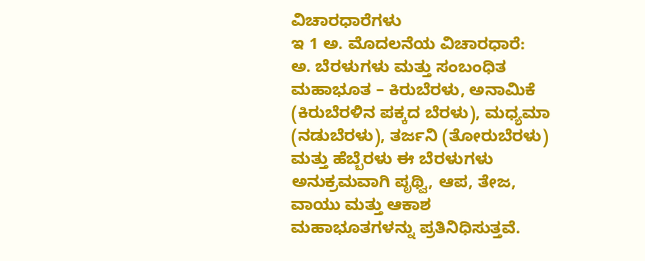ವಿಚಾರಧಾರೆಗಳು
ಇ 1 ಅ. ಮೊದಲನೆಯ ವಿಚಾರಧಾರೆ:
ಅ. ಬೆರಳುಗಳು ಮತ್ತು ಸಂಬಂಧಿತ ಮಹಾಭೂತ – ಕಿರುಬೆರಳು, ಅನಾಮಿಕೆ (ಕಿರುಬೆರಳಿನ ಪಕ್ಕದ ಬೆರಳು), ಮಧ್ಯಮಾ (ನಡುಬೆರಳು), ತರ್ಜನಿ (ತೋರುಬೆರಳು) ಮತ್ತು ಹೆಬ್ಬೆರಳು ಈ ಬೆರಳುಗಳು ಅನುಕ್ರಮವಾಗಿ ಪೃಥ್ವಿ, ಆಪ, ತೇಜ, ವಾಯು ಮತ್ತು ಆಕಾಶ ಮಹಾಭೂತಗಳನ್ನು ಪ್ರತಿನಿಧಿಸುತ್ತವೆ.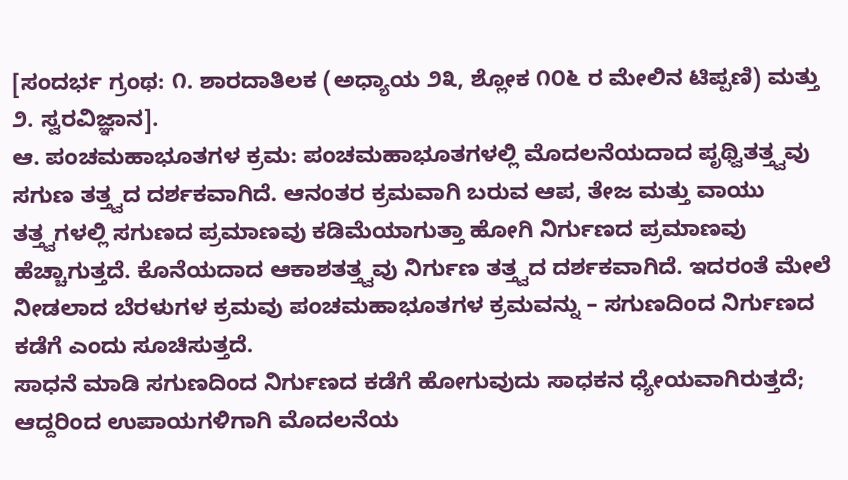[ಸಂದರ್ಭ ಗ್ರಂಥ: ೧. ಶಾರದಾತಿಲಕ (ಅಧ್ಯಾಯ ೨೩, ಶ್ಲೋಕ ೧೦೬ ರ ಮೇಲಿನ ಟಿಪ್ಪಣಿ) ಮತ್ತು ೨. ಸ್ವರವಿಜ್ಞಾನ].
ಆ. ಪಂಚಮಹಾಭೂತಗಳ ಕ್ರಮ: ಪಂಚಮಹಾಭೂತಗಳಲ್ಲಿ ಮೊದಲನೆಯದಾದ ಪೃಥ್ವಿತತ್ತ್ವವು ಸಗುಣ ತತ್ತ್ವದ ದರ್ಶಕವಾಗಿದೆ. ಆನಂತರ ಕ್ರಮವಾಗಿ ಬರುವ ಆಪ, ತೇಜ ಮತ್ತು ವಾಯು ತತ್ತ್ವಗಳಲ್ಲಿ ಸಗುಣದ ಪ್ರಮಾಣವು ಕಡಿಮೆಯಾಗುತ್ತಾ ಹೋಗಿ ನಿರ್ಗುಣದ ಪ್ರಮಾಣವು ಹೆಚ್ಚಾಗುತ್ತದೆ. ಕೊನೆಯದಾದ ಆಕಾಶತತ್ತ್ವವು ನಿರ್ಗುಣ ತತ್ತ್ವದ ದರ್ಶಕವಾಗಿದೆ. ಇದರಂತೆ ಮೇಲೆ ನೀಡಲಾದ ಬೆರಳುಗಳ ಕ್ರಮವು ಪಂಚಮಹಾಭೂತಗಳ ಕ್ರಮವನ್ನು – ಸಗುಣದಿಂದ ನಿರ್ಗುಣದ ಕಡೆಗೆ ಎಂದು ಸೂಚಿಸುತ್ತದೆ.
ಸಾಧನೆ ಮಾಡಿ ಸಗುಣದಿಂದ ನಿರ್ಗುಣದ ಕಡೆಗೆ ಹೋಗುವುದು ಸಾಧಕನ ಧ್ಯೇಯವಾಗಿರುತ್ತದೆ; ಆದ್ದರಿಂದ ಉಪಾಯಗಳಿಗಾಗಿ ಮೊದಲನೆಯ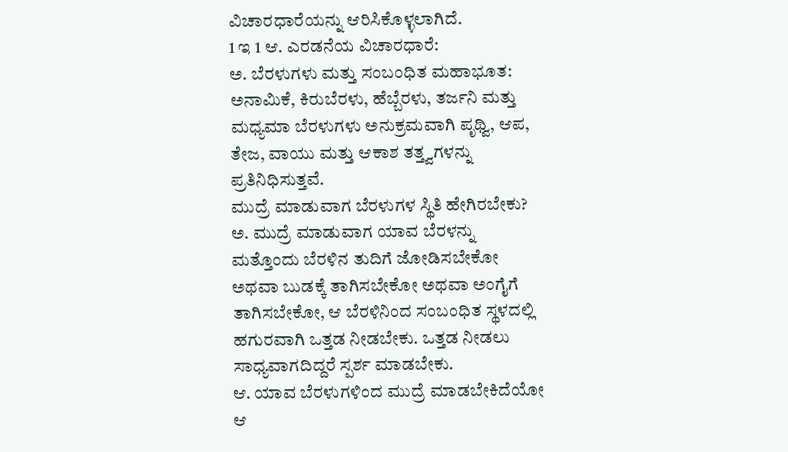ವಿಚಾರಧಾರೆಯನ್ನು ಆರಿಸಿಕೊಳ್ಳಲಾಗಿದೆ.
1 ಇ 1 ಆ. ಎರಡನೆಯ ವಿಚಾರಧಾರೆ:
ಅ. ಬೆರಳುಗಳು ಮತ್ತು ಸಂಬಂಧಿತ ಮಹಾಭೂತ: ಅನಾಮಿಕೆ, ಕಿರುಬೆರಳು, ಹೆಬ್ಬೆರಳು, ತರ್ಜನಿ ಮತ್ತು ಮಧ್ಯಮಾ ಬೆರಳುಗಳು ಅನುಕ್ರಮವಾಗಿ ಪೃಥ್ವಿ, ಆಪ, ತೇಜ, ವಾಯು ಮತ್ತು ಆಕಾಶ ತತ್ತ್ವಗಳನ್ನು ಪ್ರತಿನಿಧಿಸುತ್ತವೆ.
ಮುದ್ರೆ ಮಾಡುವಾಗ ಬೆರಳುಗಳ ಸ್ಥಿತಿ ಹೇಗಿರಬೇಕು?
ಅ. ಮುದ್ರೆ ಮಾಡುವಾಗ ಯಾವ ಬೆರಳನ್ನು ಮತ್ತೊಂದು ಬೆರಳಿನ ತುದಿಗೆ ಜೋಡಿಸಬೇಕೋ ಅಥವಾ ಬುಡಕ್ಕೆ ತಾಗಿಸಬೇಕೋ ಅಥವಾ ಅಂಗೈಗೆ ತಾಗಿಸಬೇಕೋ, ಆ ಬೆರಳಿನಿಂದ ಸಂಬಂಧಿತ ಸ್ಥಳದಲ್ಲಿ ಹಗುರವಾಗಿ ಒತ್ತಡ ನೀಡಬೇಕು. ಒತ್ತಡ ನೀಡಲು ಸಾಧ್ಯವಾಗದಿದ್ದರೆ ಸ್ಪರ್ಶ ಮಾಡಬೇಕು.
ಆ. ಯಾವ ಬೆರಳುಗಳಿಂದ ಮುದ್ರೆ ಮಾಡಬೇಕಿದೆಯೋ ಆ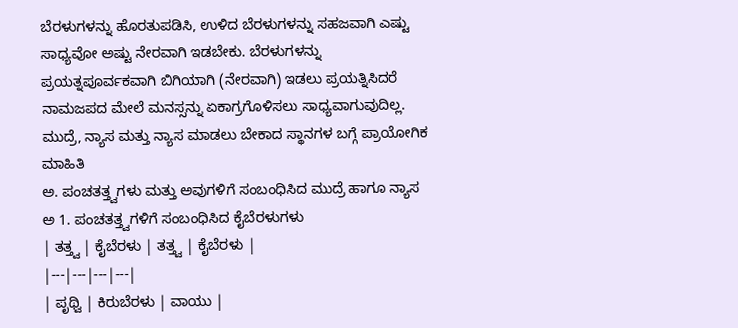ಬೆರಳುಗಳನ್ನು ಹೊರತುಪಡಿಸಿ, ಉಳಿದ ಬೆರಳುಗಳನ್ನು ಸಹಜವಾಗಿ ಎಷ್ಟು ಸಾಧ್ಯವೋ ಅಷ್ಟು ನೇರವಾಗಿ ಇಡಬೇಕು. ಬೆರಳುಗಳನ್ನು ಪ್ರಯತ್ನಪೂರ್ವಕವಾಗಿ ಬಿಗಿಯಾಗಿ (ನೇರವಾಗಿ) ಇಡಲು ಪ್ರಯತ್ನಿಸಿದರೆ ನಾಮಜಪದ ಮೇಲೆ ಮನಸ್ಸನ್ನು ಏಕಾಗ್ರಗೊಳಿಸಲು ಸಾಧ್ಯವಾಗುವುದಿಲ್ಲ.
ಮುದ್ರೆ, ನ್ಯಾಸ ಮತ್ತು ನ್ಯಾಸ ಮಾಡಲು ಬೇಕಾದ ಸ್ಥಾನಗಳ ಬಗ್ಗೆ ಪ್ರಾಯೋಗಿಕ ಮಾಹಿತಿ
ಅ. ಪಂಚತತ್ತ್ವಗಳು ಮತ್ತು ಅವುಗಳಿಗೆ ಸಂಬಂಧಿಸಿದ ಮುದ್ರೆ ಹಾಗೂ ನ್ಯಾಸ
ಅ 1. ಪಂಚತತ್ತ್ವಗಳಿಗೆ ಸಂಬಂಧಿಸಿದ ಕೈಬೆರಳುಗಳು
| ತತ್ತ್ವ | ಕೈಬೆರಳು | ತತ್ತ್ವ | ಕೈಬೆರಳು |
|---|---|---|---|
| ಪೃಥ್ವಿ | ಕಿರುಬೆರಳು | ವಾಯು |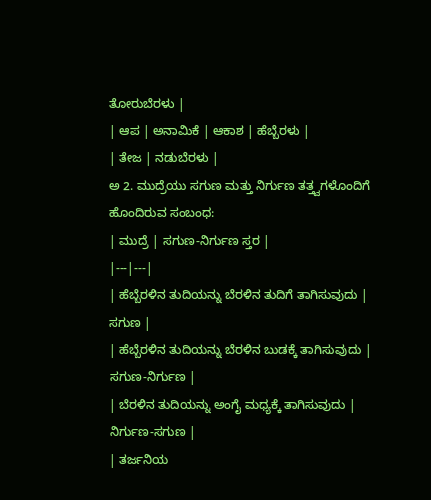ತೋರುಬೆರಳು |
| ಆಪ | ಅನಾಮಿಕೆ | ಆಕಾಶ | ಹೆಬ್ಬೆರಳು |
| ತೇಜ | ನಡುಬೆರಳು |
ಅ 2. ಮುದ್ರೆಯು ಸಗುಣ ಮತ್ತು ನಿರ್ಗುಣ ತತ್ತ್ವಗಳೊಂದಿಗೆ ಹೊಂದಿರುವ ಸಂಬಂಧ:
| ಮುದ್ರೆ | ಸಗುಣ-ನಿರ್ಗುಣ ಸ್ತರ |
|---|---|
| ಹೆಬ್ಬೆರಳಿನ ತುದಿಯನ್ನು ಬೆರಳಿನ ತುದಿಗೆ ತಾಗಿಸುವುದು | ಸಗುಣ |
| ಹೆಬ್ಬೆರಳಿನ ತುದಿಯನ್ನು ಬೆರಳಿನ ಬುಡಕ್ಕೆ ತಾಗಿಸುವುದು | ಸಗುಣ-ನಿರ್ಗುಣ |
| ಬೆರಳಿನ ತುದಿಯನ್ನು ಅಂಗೈ ಮಧ್ಯಕ್ಕೆ ತಾಗಿಸುವುದು | ನಿರ್ಗುಣ-ಸಗುಣ |
| ತರ್ಜನಿಯ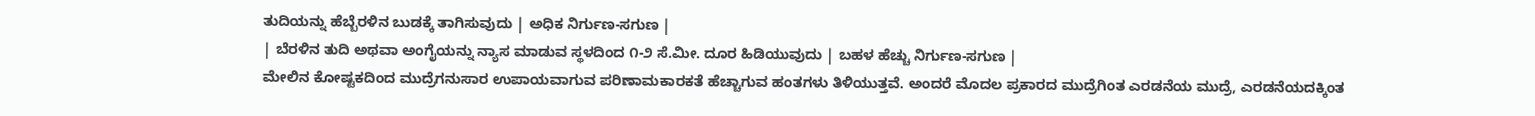ತುದಿಯನ್ನು ಹೆಬ್ಬೆರಳಿನ ಬುಡಕ್ಕೆ ತಾಗಿಸುವುದು | ಅಧಿಕ ನಿರ್ಗುಣ-ಸಗುಣ |
| ಬೆರಳಿನ ತುದಿ ಅಥವಾ ಅಂಗೈಯನ್ನು ನ್ಯಾಸ ಮಾಡುವ ಸ್ಥಳದಿಂದ ೧-೨ ಸೆ.ಮೀ. ದೂರ ಹಿಡಿಯುವುದು | ಬಹಳ ಹೆಚ್ಚು ನಿರ್ಗುಣ-ಸಗುಣ |
ಮೇಲಿನ ಕೋಷ್ಟಕದಿಂದ ಮುದ್ರೆಗನುಸಾರ ಉಪಾಯವಾಗುವ ಪರಿಣಾಮಕಾರಕತೆ ಹೆಚ್ಚಾಗುವ ಹಂತಗಳು ತಿಳಿಯುತ್ತವೆ. ಅಂದರೆ ಮೊದಲ ಪ್ರಕಾರದ ಮುದ್ರೆಗಿಂತ ಎರಡನೆಯ ಮುದ್ರೆ, ಎರಡನೆಯದಕ್ಕಿಂತ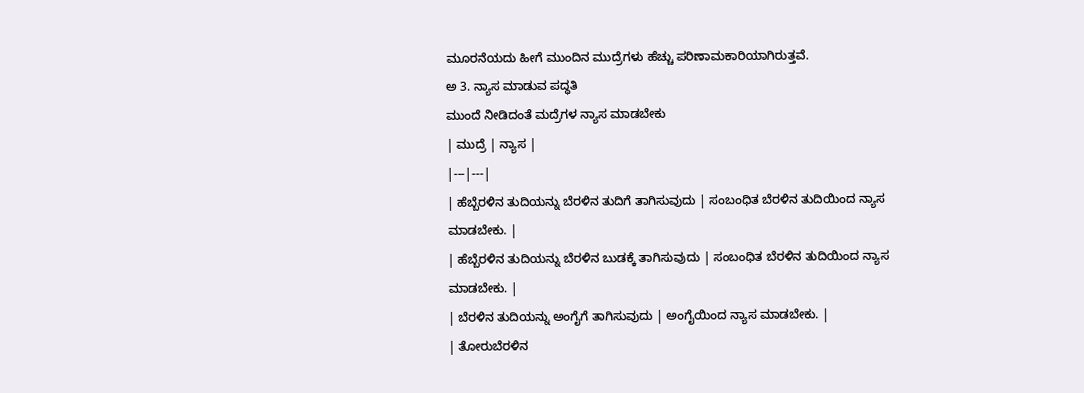ಮೂರನೆಯದು ಹೀಗೆ ಮುಂದಿನ ಮುದ್ರೆಗಳು ಹೆಚ್ಚು ಪರಿಣಾಮಕಾರಿಯಾಗಿರುತ್ತವೆ.
ಅ 3. ನ್ಯಾಸ ಮಾಡುವ ಪದ್ಧತಿ
ಮುಂದೆ ನೀಡಿದಂತೆ ಮದ್ರೆಗಳ ನ್ಯಾಸ ಮಾಡಬೇಕು
| ಮುದ್ರೆ | ನ್ಯಾಸ |
|---|---|
| ಹೆಬ್ಬೆರಳಿನ ತುದಿಯನ್ನು ಬೆರಳಿನ ತುದಿಗೆ ತಾಗಿಸುವುದು | ಸಂಬಂಧಿತ ಬೆರಳಿನ ತುದಿಯಿಂದ ನ್ಯಾಸ ಮಾಡಬೇಕು. |
| ಹೆಬ್ಬೆರಳಿನ ತುದಿಯನ್ನು ಬೆರಳಿನ ಬುಡಕ್ಕೆ ತಾಗಿಸುವುದು | ಸಂಬಂಧಿತ ಬೆರಳಿನ ತುದಿಯಿಂದ ನ್ಯಾಸ ಮಾಡಬೇಕು. |
| ಬೆರಳಿನ ತುದಿಯನ್ನು ಅಂಗೈಗೆ ತಾಗಿಸುವುದು | ಅಂಗೈಯಿಂದ ನ್ಯಾಸ ಮಾಡಬೇಕು. |
| ತೋರುಬೆರಳಿನ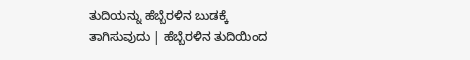ತುದಿಯನ್ನು ಹೆಬ್ಬೆರಳಿನ ಬುಡಕ್ಕೆ ತಾಗಿಸುವುದು | ಹೆಬ್ಬೆರಳಿನ ತುದಿಯಿಂದ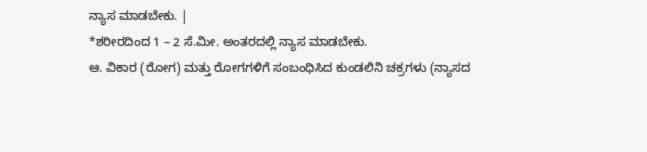ನ್ಯಾಸ ಮಾಡಬೇಕು. |
*ಶರೀರದಿಂದ 1 – 2 ಸೆ.ಮೀ. ಅಂತರದಲ್ಲಿ ನ್ಯಾಸ ಮಾಡಬೇಕು.
ಆ. ವಿಕಾರ (ರೋಗ) ಮತ್ತು ರೋಗಗಳಿಗೆ ಸಂಬಂಧಿಸಿದ ಕುಂಡಲಿನಿ ಚಕ್ರಗಳು (ನ್ಯಾಸದ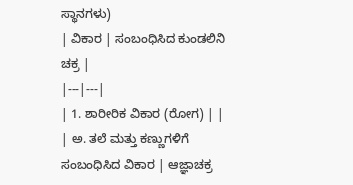ಸ್ಥಾನಗಳು)
| ವಿಕಾರ | ಸಂಬಂಧಿಸಿದ ಕುಂಡಲಿನಿ ಚಕ್ರ |
|---|---|
| 1. ಶಾರೀರಿಕ ವಿಕಾರ (ರೋಗ) | |
| ಅ. ತಲೆ ಮತ್ತು ಕಣ್ಣುಗಳಿಗೆ ಸಂಬಂಧಿಸಿದ ವಿಕಾರ | ಆಜ್ಞಾಚಕ್ರ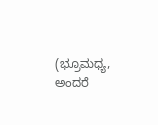(ಭ್ರೂಮಧ್ಯ, ಅಂದರೆ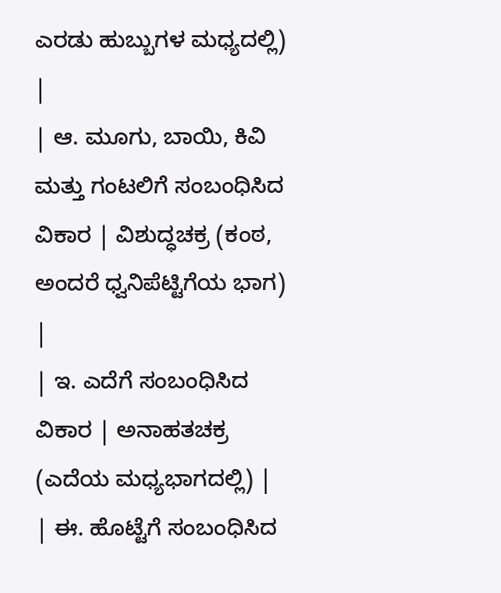ಎರಡು ಹುಬ್ಬುಗಳ ಮಧ್ಯದಲ್ಲಿ) |
| ಆ. ಮೂಗು, ಬಾಯಿ, ಕಿವಿ ಮತ್ತು ಗಂಟಲಿಗೆ ಸಂಬಂಧಿಸಿದ ವಿಕಾರ | ವಿಶುದ್ಧಚಕ್ರ (ಕಂಠ, ಅಂದರೆ ಧ್ವನಿಪೆಟ್ಟಿಗೆಯ ಭಾಗ) |
| ಇ. ಎದೆಗೆ ಸಂಬಂಧಿಸಿದ ವಿಕಾರ | ಅನಾಹತಚಕ್ರ (ಎದೆಯ ಮಧ್ಯಭಾಗದಲ್ಲಿ) |
| ಈ. ಹೊಟ್ಟೆಗೆ ಸಂಬಂಧಿಸಿದ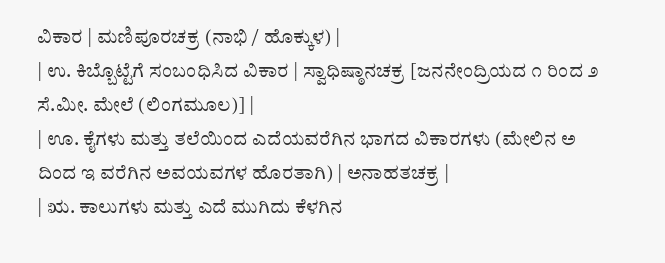ವಿಕಾರ | ಮಣಿಪೂರಚಕ್ರ (ನಾಭಿ / ಹೊಕ್ಕುಳ) |
| ಉ. ಕಿಬ್ಬೊಟ್ಟೆಗೆ ಸಂಬಂಧಿಸಿದ ವಿಕಾರ | ಸ್ವಾಧಿಷ್ಠಾನಚಕ್ರ [ಜನನೇಂದ್ರಿಯದ ೧ ರಿಂದ ೨ ಸೆ.ಮೀ. ಮೇಲೆ (ಲಿಂಗಮೂಲ)] |
| ಊ. ಕೈಗಳು ಮತ್ತು ತಲೆಯಿಂದ ಎದೆಯವರೆಗಿನ ಭಾಗದ ವಿಕಾರಗಳು (ಮೇಲಿನ ಅ ದಿಂದ ಇ ವರೆಗಿನ ಅವಯವಗಳ ಹೊರತಾಗಿ) | ಅನಾಹತಚಕ್ರ |
| ಋ. ಕಾಲುಗಳು ಮತ್ತು ಎದೆ ಮುಗಿದು ಕೆಳಗಿನ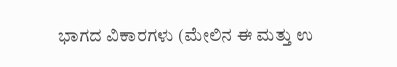ಭಾಗದ ವಿಕಾರಗಳು (ಮೇಲಿನ ಈ ಮತ್ತು ಉ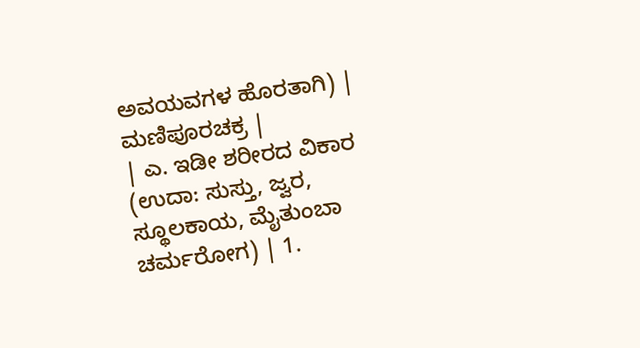ಅವಯವಗಳ ಹೊರತಾಗಿ) | ಮಣಿಪೂರಚಕ್ರ |
| ಎ. ಇಡೀ ಶರೀರದ ವಿಕಾರ (ಉದಾ: ಸುಸ್ತು, ಜ್ವರ, ಸ್ಥೂಲಕಾಯ, ಮೈತುಂಬಾ ಚರ್ಮರೋಗ) | 1.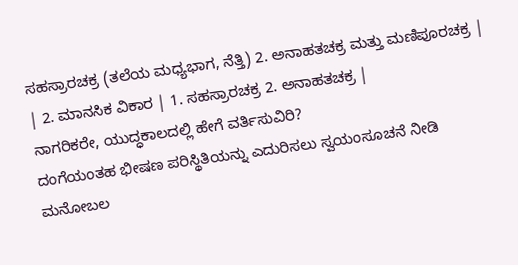ಸಹಸ್ರಾರಚಕ್ರ (ತಲೆಯ ಮಧ್ಯಭಾಗ, ನೆತ್ತಿ) 2. ಅನಾಹತಚಕ್ರ ಮತ್ತು ಮಣಿಪೂರಚಕ್ರ |
| 2. ಮಾನಸಿಕ ವಿಕಾರ | 1. ಸಹಸ್ರಾರಚಕ್ರ 2. ಅನಾಹತಚಕ್ರ |
ನಾಗರಿಕರೇ, ಯುದ್ಧಕಾಲದಲ್ಲಿ ಹೇಗೆ ವರ್ತಿಸುವಿರಿ?
ದಂಗೆಯಂತಹ ಭೀಷಣ ಪರಿಸ್ಥಿತಿಯನ್ನು ಎದುರಿಸಲು ಸ್ವಯಂಸೂಚನೆ ನೀಡಿ ಮನೋಬಲ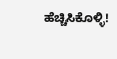ಹೆಚ್ಚಿಸಿಕೊಳ್ಳಿ!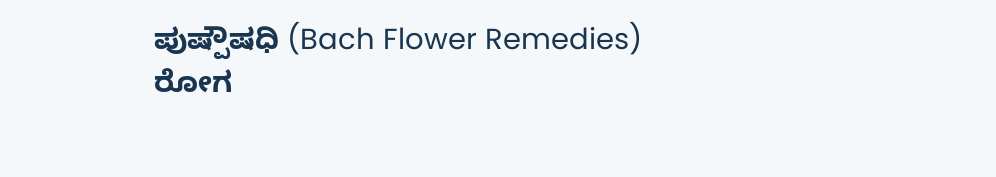ಪುಷ್ಪೌಷಧಿ (Bach Flower Remedies)
ರೋಗ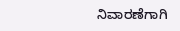ನಿವಾರಣೆಗಾಗಿ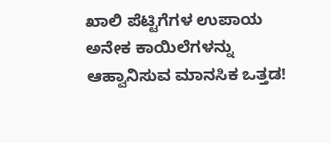ಖಾಲಿ ಪೆಟ್ಟಿಗೆಗಳ ಉಪಾಯ
ಅನೇಕ ಕಾಯಿಲೆಗಳನ್ನು ಆಹ್ವಾನಿಸುವ ಮಾನಸಿಕ ಒತ್ತಡ!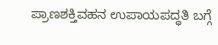ಪ್ರಾಣಶಕ್ತಿವಹನ ಉಪಾಯಪದ್ಧತಿ ಬಗ್ಗೆ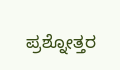ಪ್ರಶ್ನೋತ್ತರ